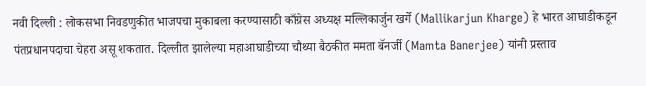नवी दिल्ली : लोकसभा निवडणुकीत भाजपचा मुकाबला करण्यासाठी काँग्रेस अध्यक्ष मल्लिकार्जुन खर्गे (Mallikarjun Kharge) हे भारत आघाडीकडून पंतप्रधानपदाचा चेहरा असू शकतात. दिल्लीत झालेल्या महाआघाडीच्या चौथ्या बैठकीत ममता बॅनर्जी (Mamta Banerjee) यांनी प्रस्ताव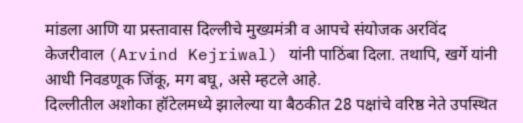मांडला आणि या प्रस्तावास दिल्लीचे मुख्यमंत्री व आपचे संयोजक अरविंद केजरीवाल (Arvind Kejriwal) यांनी पाठिंबा दिला. तथापि, खर्गे यांनी आधी निवडणूक जिंकू, मग बघू, असे म्हटले आहे.
दिल्लीतील अशोका हॉटेलमध्ये झालेल्या या बैठकीत 28 पक्षांचे वरिष्ठ नेते उपस्थित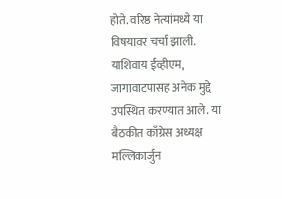होते. वरिष्ठ नेत्यांमध्ये या विषयावर चर्चा झाली. याशिवाय ईव्हीएम, जागावाटपासह अनेक मुद्दे उपस्थित करण्यात आले. या बैठकीत काँग्रेस अध्यक्ष मल्लिकार्जुन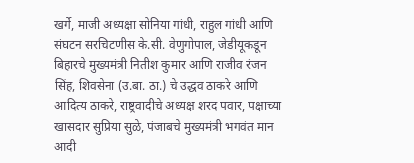खर्गे, माजी अध्यक्षा सोनिया गांधी, राहुल गांधी आणि संघटन सरचिटणीस के.सी. वेणुगोपाल, जेडीयूकडून बिहारचे मुख्यमंत्री नितीश कुमार आणि राजीव रंजन सिंह, शिवसेना (उ.बा. ठा.) चे उद्धव ठाकरे आणि आदित्य ठाकरे, राष्ट्रवादीचे अध्यक्ष शरद पवार, पक्षाच्या खासदार सुप्रिया सुळे, पंजाबचे मुख्यमंत्री भगवंत मान आदी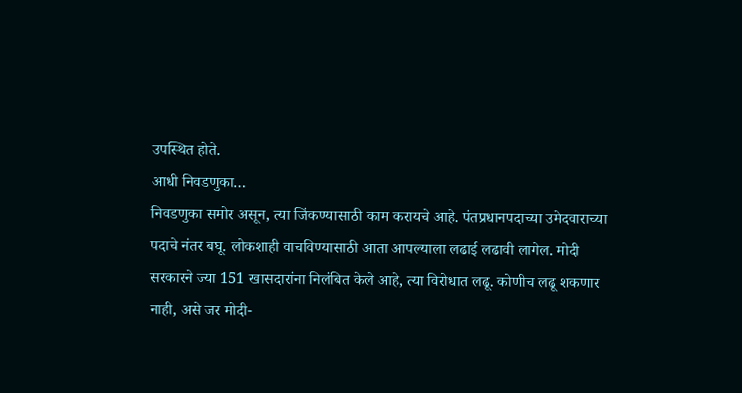उपस्थित होते.
आधी निवडणुका…
निवडणुका समोर असून, त्या जिंकण्यासाठी काम करायचे आहे. पंतप्रधानपदाच्या उमेदवाराच्या पदाचे नंतर बघू. लोकशाही वाचविण्यासाठी आता आपल्याला लढाई लढावी लागेल. मोदी सरकारने ज्या 151 खासदारांना निलंबित केले आहे, त्या विरोधात लढू. कोणीच लढू शकणार नाही, असे जर मोदी-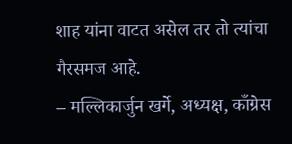शाह यांना वाटत असेल तर तो त्यांचा गैरसमज आहे.
– मल्लिकार्जुन खर्गे, अध्यक्ष, काँग्रेस